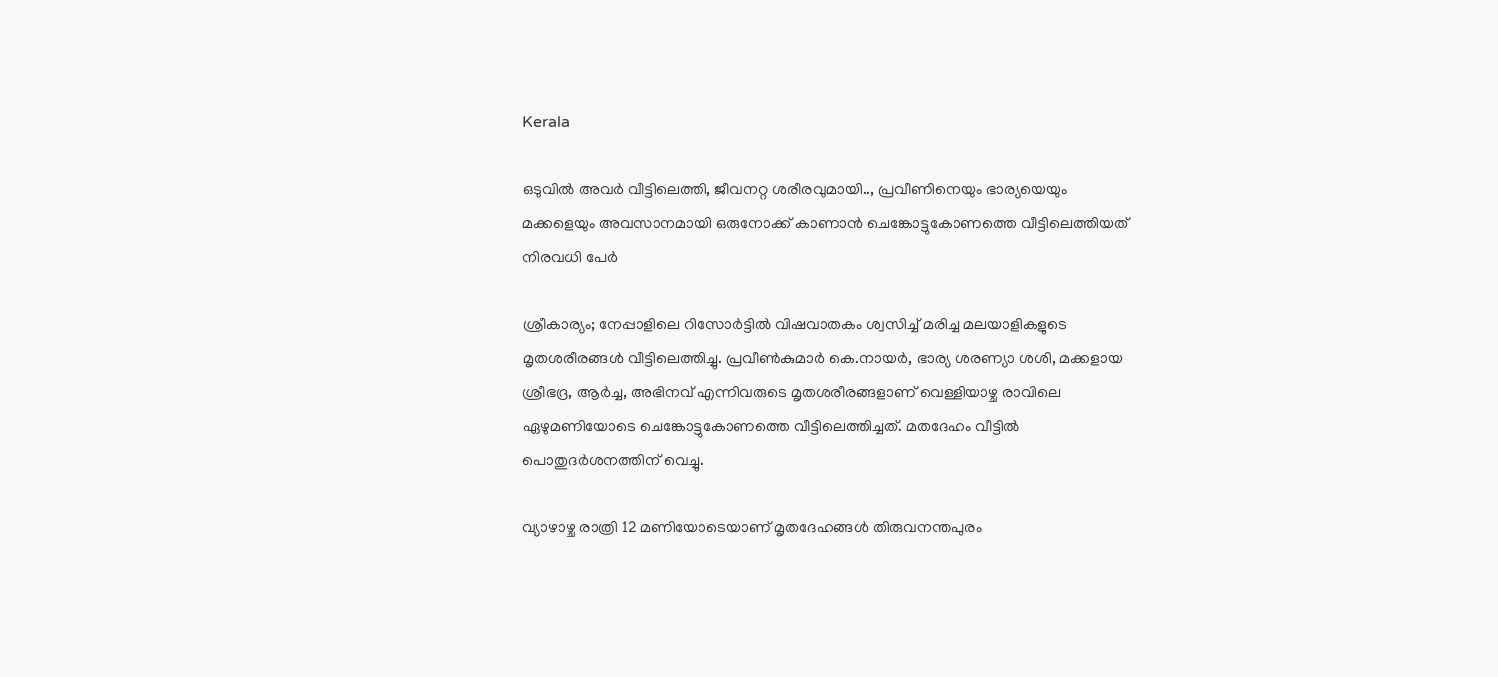Kerala

ഒടുവില്‍ അവര്‍ വീട്ടിലെത്തി, ജീവനറ്റ ശരീരവുമായി.., പ്രവീണിനെയും ഭാര്യയെയും മക്കളെയും അവസാനമായി ഒരുനോക്ക് കാണാന്‍ ചെങ്കോട്ടുകോണത്തെ വീട്ടിലെത്തിയത് നിരവധി പേര്‍

ശ്രീകാര്യം; നേപ്പാളിലെ റിസോര്‍ട്ടില്‍ വിഷവാതകം ശ്വസിച്ച് മരിച്ച മലയാളികളുടെ മൃതശരീരങ്ങള്‍ വീട്ടിലെത്തിച്ചു. പ്രവീണ്‍കുമാര്‍ കെ.നായര്‍, ഭാര്യ ശരണ്യാ ശശി, മക്കളായ ശ്രീഭദ്ര, ആര്‍ച്ച, അഭിനവ് എന്നിവരുടെ മൃതശരീരങ്ങളാണ് വെള്ളിയാഴ്ച രാവിലെ ഏഴുമണിയോടെ ചെങ്കോട്ടുകോണത്തെ വീട്ടിലെത്തിച്ചത്. മതദേഹം വീട്ടില്‍ പൊതുദര്‍ശനത്തിന് വെച്ചു.

വ്യാഴാഴ്ച രാത്രി 12 മണിയോടെയാണ് മൃതദേഹങ്ങള്‍ തിരുവനന്തപുരം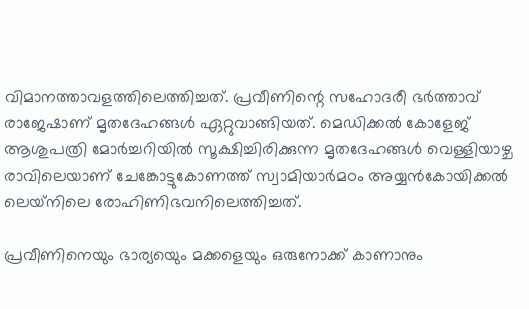വിമാനത്താവളത്തിലെത്തിച്ചത്. പ്രവീണിന്റെ സഹോദരീ ഭര്‍ത്താവ് രാജേഷാണ് മൃതദേഹങ്ങള്‍ ഏറ്റുവാങ്ങിയത്. മെഡിക്കല്‍ കോളേജ് ആശുപത്രി മോര്‍ച്ചറിയില്‍ സൂക്ഷിച്ചിരിക്കുന്ന മൃതദേഹങ്ങള്‍ വെള്ളിയാഴ്ച രാവിലെയാണ് ചേങ്കോട്ടുകോണത്ത് സ്വാമിയാര്‍മഠം അയ്യന്‍കോയിക്കല്‍ ലെയ്‌നിലെ രോഹിണിഭവനിലെത്തിച്ചത്.

പ്രവീണിനെയും ഭാര്യയെും മക്കളെയും ഒരുനോക്ക് കാണാനും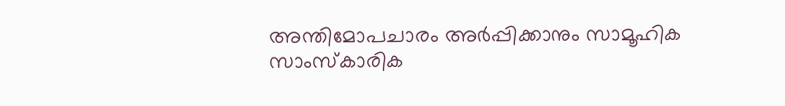അന്തിമോപചാരം അര്‍പ്പിക്കാനും സാമൂഹിക സാംസ്‌കാരിക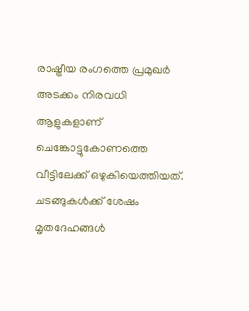രാഷ്ട്രീയ രംഗത്തെ പ്രമുഖര്‍ അടക്കം നിരവധി ആളുകളാണ് ചെങ്കോട്ടുകോണത്തെ വീട്ടിലേക്ക് ഒഴുകിയെത്തിയത്. ചടങ്ങുകള്‍ക്ക് ശേഷം മൃതദേഹങ്ങള്‍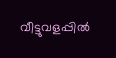വീട്ടുവളപ്പില്‍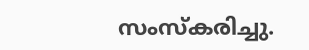സംസ്‌കരിച്ചു.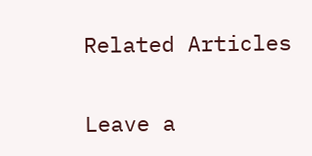Related Articles

Leave a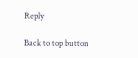Reply

Back to top button